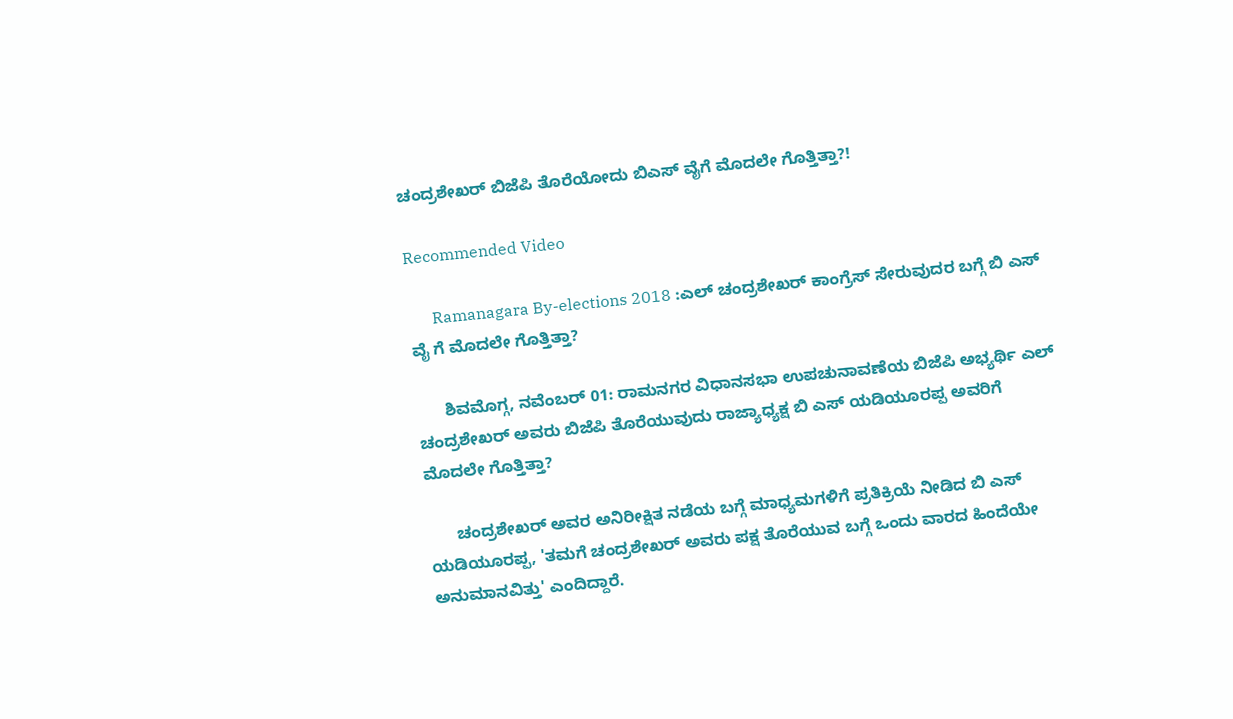ಚಂದ್ರಶೇಖರ್ ಬಿಜೆಪಿ ತೊರೆಯೋದು ಬಿಎಸ್ ವೈಗೆ ಮೊದಲೇ ಗೊತ್ತಿತ್ತಾ?!

Recommended Video

      Ramanagara By-elections 2018 :ಎಲ್ ಚಂದ್ರಶೇಖರ್ ಕಾಂಗ್ರೆಸ್ ಸೇರುವುದರ ಬಗ್ಗೆ ಬಿ ಎಸ್ ವೈ ಗೆ ಮೊದಲೇ ಗೊತ್ತಿತ್ತಾ?

      ಶಿವಮೊಗ್ಗ, ನವೆಂಬರ್ 01: ರಾಮನಗರ ವಿಧಾನಸಭಾ ಉಪಚುನಾವಣೆಯ ಬಿಜೆಪಿ ಅಭ್ಯರ್ಥಿ ಎಲ್ ಚಂದ್ರಶೇಖರ್ ಅವರು ಬಿಜೆಪಿ ತೊರೆಯುವುದು ರಾಜ್ಯಾಧ್ಯಕ್ಷ ಬಿ ಎಸ್ ಯಡಿಯೂರಪ್ಪ ಅವರಿಗೆ ಮೊದಲೇ ಗೊತ್ತಿತ್ತಾ?

      ಚಂದ್ರಶೇಖರ್ ಅವರ ಅನಿರೀಕ್ಷಿತ ನಡೆಯ ಬಗ್ಗೆ ಮಾಧ್ಯಮಗಳಿಗೆ ಪ್ರತಿಕ್ರಿಯೆ ನೀಡಿದ ಬಿ ಎಸ್ ಯಡಿಯೂರಪ್ಪ, 'ತಮಗೆ ಚಂದ್ರಶೇಖರ್ ಅವರು ಪಕ್ಷ ತೊರೆಯುವ ಬಗ್ಗೆ ಒಂದು ವಾರದ ಹಿಂದೆಯೇ ಅನುಮಾನವಿತ್ತು' ಎಂದಿದ್ದಾರೆ.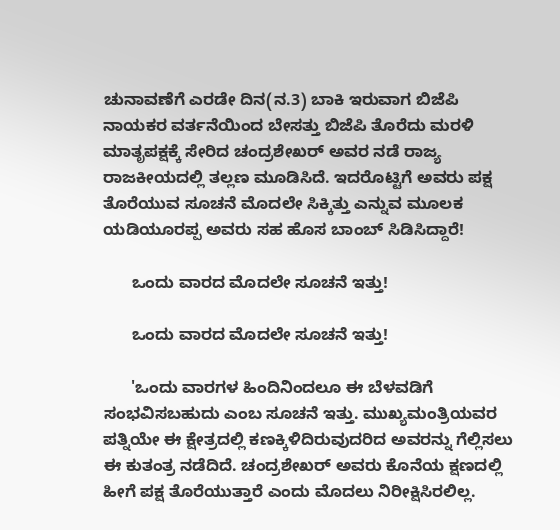ಚುನಾವಣೆಗೆ ಎರಡೇ ದಿನ(ನ.3) ಬಾಕಿ ಇರುವಾಗ ಬಿಜೆಪಿ ನಾಯಕರ ವರ್ತನೆಯಿಂದ ಬೇಸತ್ತು ಬಿಜೆಪಿ ತೊರೆದು ಮರಳಿ ಮಾತೃಪಕ್ಷಕ್ಕೆ ಸೇರಿದ ಚಂದ್ರಶೇಖರ್ ಅವರ ನಡೆ ರಾಜ್ಯ ರಾಜಕೀಯದಲ್ಲಿ ತಲ್ಲಣ ಮೂಡಿಸಿದೆ. ಇದರೊಟ್ಟಿಗೆ ಅವರು ಪಕ್ಷ ತೊರೆಯುವ ಸೂಚನೆ ಮೊದಲೇ ಸಿಕ್ಕಿತ್ತು ಎನ್ನುವ ಮೂಲಕ ಯಡಿಯೂರಪ್ಪ ಅವರು ಸಹ ಹೊಸ ಬಾಂಬ್ ಸಿಡಿಸಿದ್ದಾರೆ!

      ಒಂದು ವಾರದ ಮೊದಲೇ ಸೂಚನೆ ಇತ್ತು!

      ಒಂದು ವಾರದ ಮೊದಲೇ ಸೂಚನೆ ಇತ್ತು!

      'ಒಂದು ವಾರಗಳ ಹಿಂದಿನಿಂದಲೂ ಈ ಬೆಳವಡಿಗೆ ಸಂಭವಿಸಬಹುದು ಎಂಬ ಸೂಚನೆ ಇತ್ತು. ಮುಖ್ಯಮಂತ್ರಿಯವರ ಪತ್ನಿಯೇ ಈ ಕ್ಷೇತ್ರದಲ್ಲಿ ಕಣಕ್ಕಿಳಿದಿರುವುದರಿದ ಅವರನ್ನು ಗೆಲ್ಲಿಸಲು ಈ ಕುತಂತ್ರ ನಡೆದಿದೆ. ಚಂದ್ರಶೇಖರ್ ಅವರು ಕೊನೆಯ ಕ್ಷಣದಲ್ಲಿ ಹೀಗೆ ಪಕ್ಷ ತೊರೆಯುತ್ತಾರೆ ಎಂದು ಮೊದಲು ನಿರೀಕ್ಷಿಸಿರಲಿಲ್ಲ.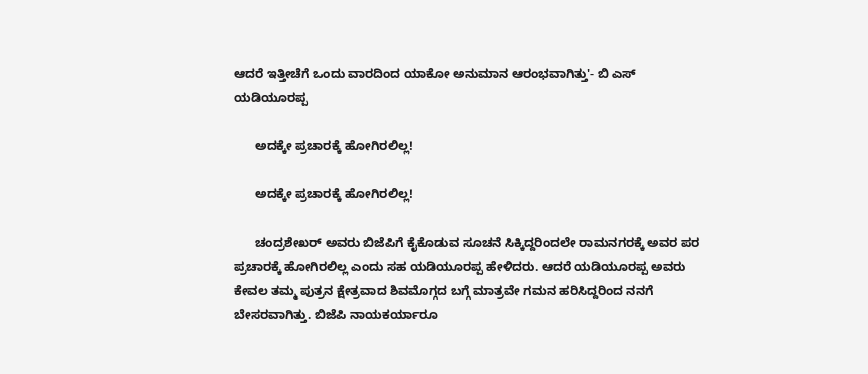ಆದರೆ ಇತ್ತೀಚೆಗೆ ಒಂದು ವಾರದಿಂದ ಯಾಕೋ ಅನುಮಾನ ಆರಂಭವಾಗಿತ್ತು'- ಬಿ ಎಸ್ ಯಡಿಯೂರಪ್ಪ

      ಅದಕ್ಕೇ ಪ್ರಚಾರಕ್ಕೆ ಹೋಗಿರಲಿಲ್ಲ!

      ಅದಕ್ಕೇ ಪ್ರಚಾರಕ್ಕೆ ಹೋಗಿರಲಿಲ್ಲ!

      ಚಂದ್ರಶೇಖರ್ ಅವರು ಬಿಜೆಪಿಗೆ ಕೈಕೊಡುವ ಸೂಚನೆ ಸಿಕ್ಕಿದ್ದರಿಂದಲೇ ರಾಮನಗರಕ್ಕೆ ಅವರ ಪರ ಪ್ರಚಾರಕ್ಕೆ ಹೋಗಿರಲಿಲ್ಲ ಎಂದು ಸಹ ಯಡಿಯೂರಪ್ಪ ಹೇಳಿದರು. ಆದರೆ ಯಡಿಯೂರಪ್ಪ ಅವರು ಕೇವಲ ತಮ್ಮ ಪುತ್ರನ ಕ್ಷೇತ್ರವಾದ ಶಿವಮೊಗ್ಗದ ಬಗ್ಗೆ ಮಾತ್ರವೇ ಗಮನ ಹರಿಸಿದ್ದರಿಂದ ನನಗೆ ಬೇಸರವಾಗಿತ್ತು. ಬಿಜೆಪಿ ನಾಯಕರ್ಯಾರೂ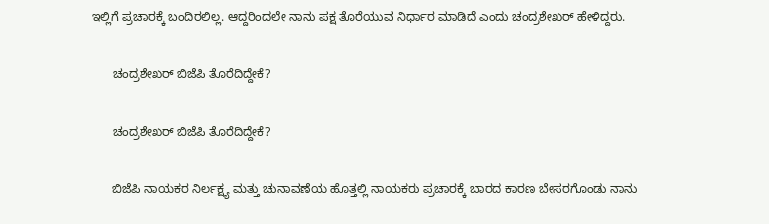ಇಲ್ಲಿಗೆ ಪ್ರಚಾರಕ್ಕೆ ಬಂದಿರಲಿಲ್ಲ. ಆದ್ದರಿಂದಲೇ ನಾನು ಪಕ್ಷ ತೊರೆಯುವ ನಿರ್ಧಾರ ಮಾಡಿದೆ ಎಂದು ಚಂದ್ರಶೇಖರ್ ಹೇಳಿದ್ದರು.

      ಚಂದ್ರಶೇಖರ್ ಬಿಜೆಪಿ ತೊರೆದಿದ್ದೇಕೆ?

      ಚಂದ್ರಶೇಖರ್ ಬಿಜೆಪಿ ತೊರೆದಿದ್ದೇಕೆ?

      ಬಿಜೆಪಿ ನಾಯಕರ ನಿರ್ಲಕ್ಷ್ಯ ಮತ್ತು ಚುನಾವಣೆಯ ಹೊತ್ತಲ್ಲಿ ನಾಯಕರು ಪ್ರಚಾರಕ್ಕೆ ಬಾರದ ಕಾರಣ ಬೇಸರಗೊಂಡು ನಾನು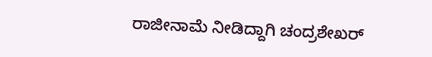ರಾಜೀನಾಮೆ ನೀಡಿದ್ದಾಗಿ ಚಂದ್ರಶೇಖರ್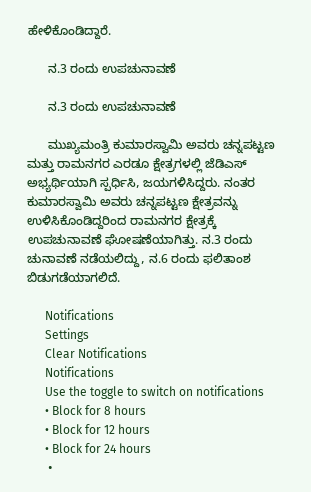ಹೇಳಿಕೊಂಡಿದ್ದಾರೆ.

      ನ.3 ರಂದು ಉಪಚುನಾವಣೆ

      ನ.3 ರಂದು ಉಪಚುನಾವಣೆ

      ಮುಖ್ಯಮಂತ್ರಿ ಕುಮಾರಸ್ವಾಮಿ ಅವರು ಚನ್ನಪಟ್ಟಣ ಮತ್ತು ರಾಮನಗರ ಎರಡೂ ಕ್ಷೇತ್ರಗಳಲ್ಲಿ ಜೆಡಿಎಸ್ ಅಭ್ಯರ್ಥಿಯಾಗಿ ಸ್ಪರ್ಧಿಸಿ, ಜಯಗಳಿಸಿದ್ದರು. ನಂತರ ಕುಮಾರಸ್ವಾಮಿ ಅವರು ಚನ್ನಪಟ್ಟಣ ಕ್ಷೇತ್ರವನ್ನು ಉಳಿಸಿಕೊಂಡಿದ್ದರಿಂದ ರಾಮನಗರ ಕ್ಷೇತ್ರಕ್ಕೆ ಉಪಚುನಾವಣೆ ಘೋಷಣೆಯಾಗಿತ್ತು. ನ.3 ರಂದು ಚುನಾವಣೆ ನಡೆಯಲಿದ್ದು, ನ.6 ರಂದು ಫಲಿತಾಂಶ ಬಿಡುಗಡೆಯಾಗಲಿದೆ.

      Notifications
      Settings
      Clear Notifications
      Notifications
      Use the toggle to switch on notifications
      • Block for 8 hours
      • Block for 12 hours
      • Block for 24 hours
      •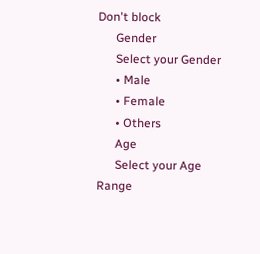Don't block
      Gender
      Select your Gender
      • Male
      • Female
      • Others
      Age
      Select your Age Range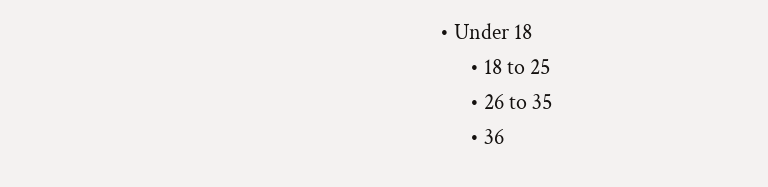• Under 18
      • 18 to 25
      • 26 to 35
      • 36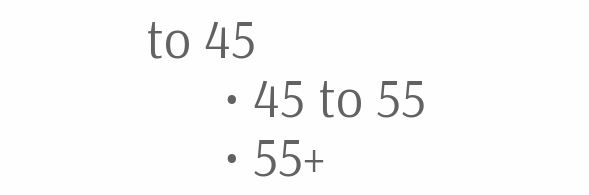to 45
      • 45 to 55
      • 55+